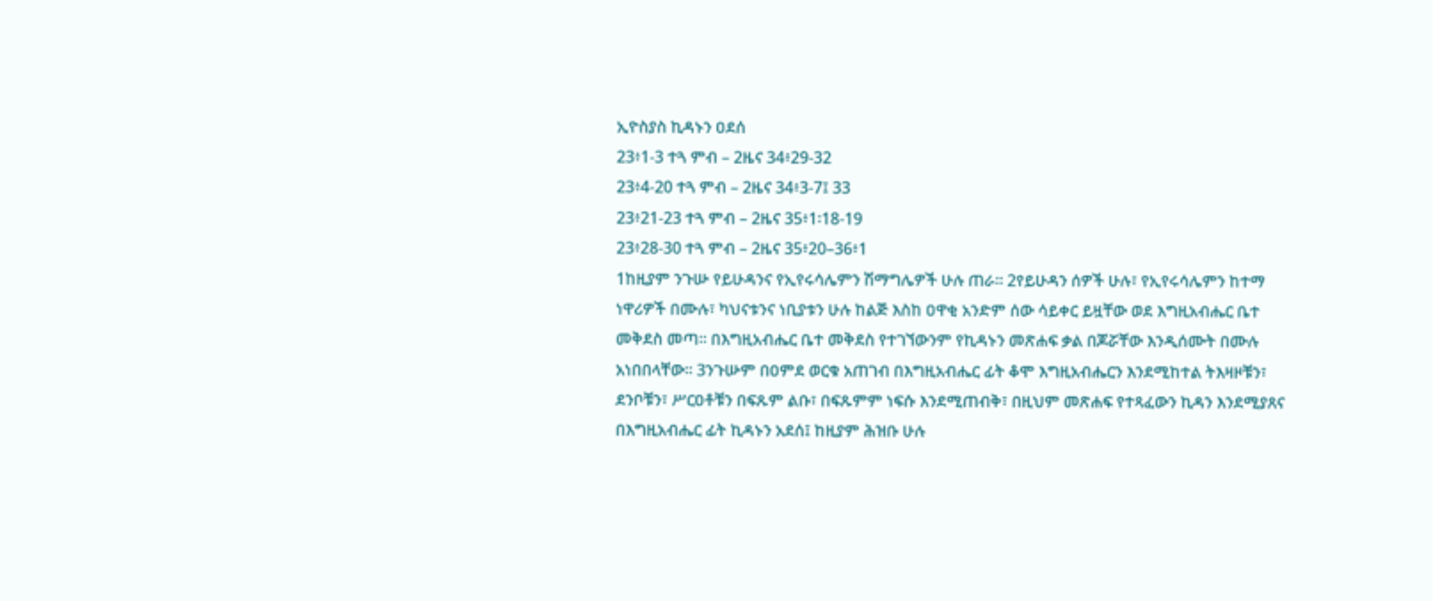ኢዮስያስ ኪዳኑን ዐደሰ
23፥1-3 ተጓ ምብ – 2ዜና 34፥29-32
23፥4-20 ተጓ ምብ – 2ዜና 34፥3-7፤ 33
23፥21-23 ተጓ ምብ – 2ዜና 35፥1፡18-19
23፥28-30 ተጓ ምብ – 2ዜና 35፥20–36፥1
1ከዚያም ንጉሡ የይሁዳንና የኢየሩሳሌምን ሽማግሌዎች ሁሉ ጠራ። 2የይሁዳን ሰዎች ሁሉ፣ የኢየሩሳሌምን ከተማ ነዋሪዎች በሙሉ፣ ካህናቱንና ነቢያቱን ሁሉ ከልጅ እስከ ዐዋቂ አንድም ሰው ሳይቀር ይዟቸው ወደ እግዚአብሔር ቤተ መቅደስ መጣ። በእግዚአብሔር ቤተ መቅደስ የተገኘውንም የኪዳኑን መጽሐፍ ቃል በጆሯቸው እንዲሰሙት በሙሉ አነበበላቸው። 3ንጉሡም በዐምደ ወርቁ አጠገብ በእግዚአብሔር ፊት ቆሞ እግዚአብሔርን እንደሚከተል ትእዛዞቹን፣ ደንቦቹን፣ ሥርዐቶቹን በፍጹም ልቡ፣ በፍጹምም ነፍሱ እንደሚጠብቅ፣ በዚህም መጽሐፍ የተጻፈውን ኪዳን እንደሚያጸና በእግዚአብሔር ፊት ኪዳኑን አደሰ፤ ከዚያም ሕዝቡ ሁሉ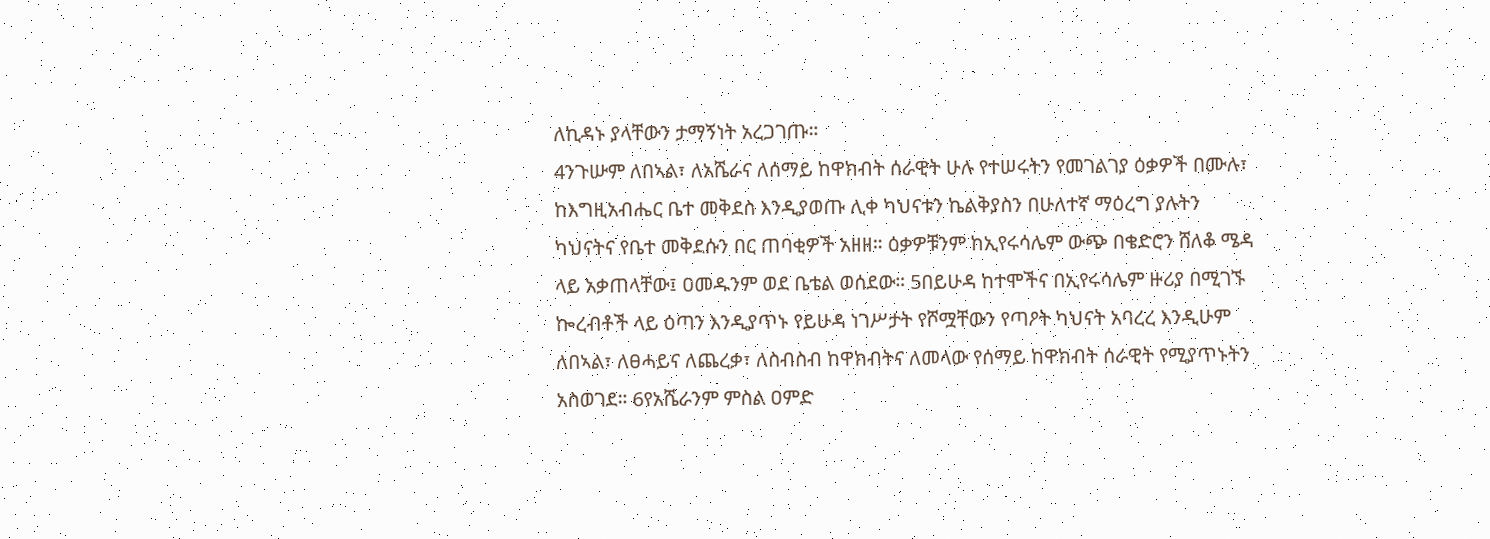ለኪዳኑ ያላቸውን ታማኝነት አረጋገጡ።
4ንጉሡም ለበኣል፣ ለአሼራና ለሰማይ ከዋክብት ሰራዊት ሁሉ የተሠሩትን የመገልገያ ዕቃዎች በሙሉ፣ ከእግዚአብሔር ቤተ መቅደስ እንዲያወጡ ሊቀ ካህናቱን ኬልቅያስን በሁለተኛ ማዕረግ ያሉትን ካህናትና የቤተ መቅደሱን በር ጠባቂዎች አዘዘ። ዕቃዎቹንም ከኢየሩሳሌም ውጭ በቄድሮን ሸለቆ ሜዳ ላይ አቃጠላቸው፤ ዐመዱንም ወደ ቤቴል ወሰደው። 5በይሁዳ ከተሞችና በኢየሩሳሌም ዙሪያ በሚገኙ ኰረብቶች ላይ ዕጣን እንዲያጥኑ የይሁዳ ነገሥታት የሾሟቸውን የጣዖት ካህናት አባረረ እንዲሁም ለበኣል፣ ለፀሓይና ለጨረቃ፣ ለስብስብ ከዋክብትና ለመላው የሰማይ ከዋክብት ሰራዊት የሚያጥኑትን አስወገደ። 6የአሼራንም ምስል ዐምድ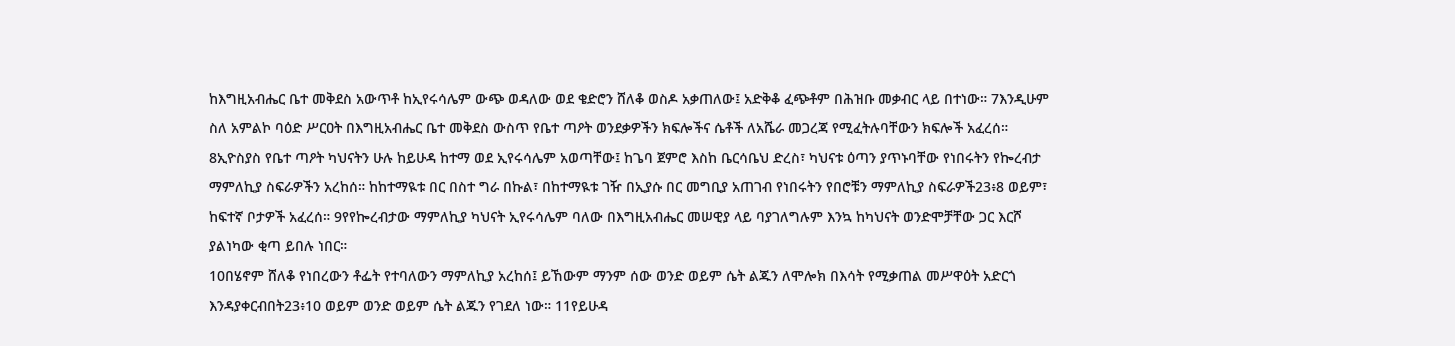ከእግዚአብሔር ቤተ መቅደስ አውጥቶ ከኢየሩሳሌም ውጭ ወዳለው ወደ ቄድሮን ሸለቆ ወስዶ አቃጠለው፤ አድቅቆ ፈጭቶም በሕዝቡ መቃብር ላይ በተነው። 7እንዲሁም ስለ አምልኮ ባዕድ ሥርዐት በእግዚአብሔር ቤተ መቅደስ ውስጥ የቤተ ጣዖት ወንደቃዎችን ክፍሎችና ሴቶች ለአሼራ መጋረጃ የሚፈትሉባቸውን ክፍሎች አፈረሰ።
8ኢዮስያስ የቤተ ጣዖት ካህናትን ሁሉ ከይሁዳ ከተማ ወደ ኢየሩሳሌም አወጣቸው፤ ከጌባ ጀምሮ እስከ ቤርሳቤህ ድረስ፣ ካህናቱ ዕጣን ያጥኑባቸው የነበሩትን የኰረብታ ማምለኪያ ስፍራዎችን አረከሰ። ከከተማዪቱ በር በስተ ግራ በኩል፣ በከተማዪቱ ገዥ በኢያሱ በር መግቢያ አጠገብ የነበሩትን የበሮቹን ማምለኪያ ስፍራዎች23፥8 ወይም፣ ከፍተኛ ቦታዎች አፈረሰ። 9የየኰረብታው ማምለኪያ ካህናት ኢየሩሳሌም ባለው በእግዚአብሔር መሠዊያ ላይ ባያገለግሉም እንኳ ከካህናት ወንድሞቻቸው ጋር እርሾ ያልነካው ቂጣ ይበሉ ነበር።
10በሄኖም ሸለቆ የነበረውን ቶፌት የተባለውን ማምለኪያ አረከሰ፤ ይኸውም ማንም ሰው ወንድ ወይም ሴት ልጁን ለሞሎክ በእሳት የሚቃጠል መሥዋዕት አድርጎ እንዳያቀርብበት23፥10 ወይም ወንድ ወይም ሴት ልጁን የገደለ ነው። 11የይሁዳ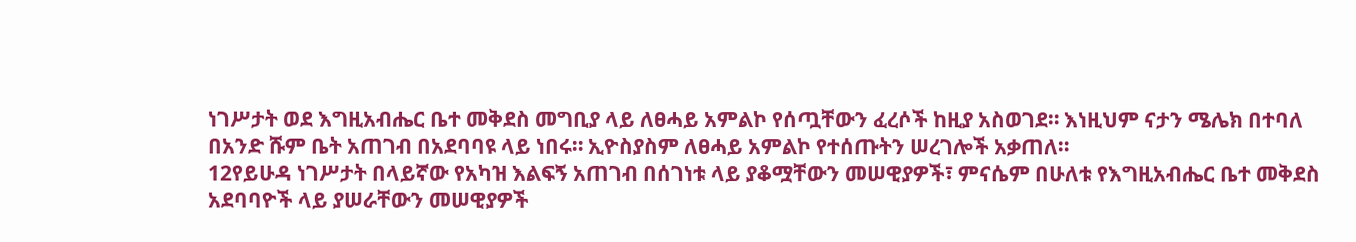ነገሥታት ወደ እግዚአብሔር ቤተ መቅደስ መግቢያ ላይ ለፀሓይ አምልኮ የሰጧቸውን ፈረሶች ከዚያ አስወገደ። እነዚህም ናታን ሜሌክ በተባለ በአንድ ሹም ቤት አጠገብ በአደባባዩ ላይ ነበሩ። ኢዮስያስም ለፀሓይ አምልኮ የተሰጡትን ሠረገሎች አቃጠለ።
12የይሁዳ ነገሥታት በላይኛው የአካዝ እልፍኝ አጠገብ በሰገነቱ ላይ ያቆሟቸውን መሠዊያዎች፣ ምናሴም በሁለቱ የእግዚአብሔር ቤተ መቅደስ አደባባዮች ላይ ያሠራቸውን መሠዊያዎች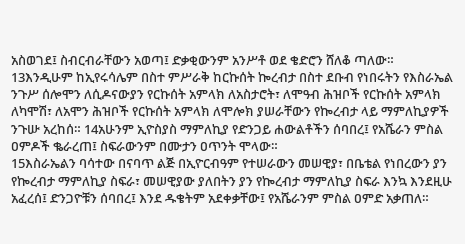አስወገደ፤ ስብርብራቸውን አወጣ፤ ድቃቂውንም አንሥቶ ወደ ቄድሮን ሸለቆ ጣለው። 13እንዲሁም ከኢየሩሳሌም በስተ ምሥራቅ ከርኩሰት ኰረብታ በስተ ደቡብ የነበሩትን የእስራኤል ንጉሥ ሰሎሞን ለሲዶናውያን የርኩሰት አምላክ ለአስታሮት፣ ለሞዓብ ሕዝቦች የርኩሰት አምላክ ለካሞሽ፣ ለአሞን ሕዝቦች የርኩሰት አምላክ ለሞሎክ ያሠራቸውን የኰረብታ ላይ ማምለኪያዎች ንጉሡ አረከሰ። 14አሁንም ኢዮስያስ ማምለኪያ የድንጋይ ሐውልቶችን ሰባበረ፤ የአሼራን ምስል ዐምዶች ቈራረጠ፤ ስፍራውንም በሙታን ዐጥንት ሞላው።
15እስራኤልን ባሳተው በናባጥ ልጅ በኢዮርብዓም የተሠራውን መሠዊያ፣ በቤቴል የነበረውን ያን የኰረብታ ማምለኪያ ስፍራ፣ መሠዊያው ያለበትን ያን የኰረብታ ማምለኪያ ስፍራ እንኳ እንደዚሁ አፈረሰ፤ ድንጋዮቹን ሰባበረ፤ እንደ ዱቄትም አደቀቃቸው፤ የአሼራንም ምስል ዐምድ አቃጠለ።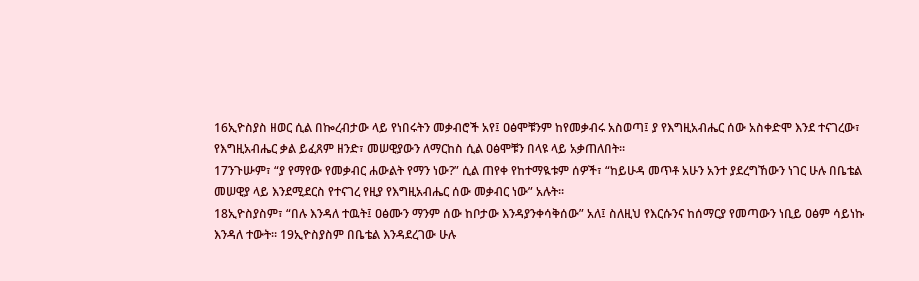16ኢዮስያስ ዘወር ሲል በኰረብታው ላይ የነበሩትን መቃብሮች አየ፤ ዐፅሞቹንም ከየመቃብሩ አስወጣ፤ ያ የእግዚአብሔር ሰው አስቀድሞ እንደ ተናገረው፣ የእግዚአብሔር ቃል ይፈጸም ዘንድ፣ መሠዊያውን ለማርከስ ሲል ዐፅሞቹን በላዩ ላይ አቃጠለበት።
17ንጉሡም፣ “ያ የማየው የመቃብር ሐውልት የማን ነው?” ሲል ጠየቀ የከተማዪቱም ሰዎች፣ “ከይሁዳ መጥቶ አሁን አንተ ያደረግኸውን ነገር ሁሉ በቤቴል መሠዊያ ላይ እንደሚደርስ የተናገረ የዚያ የእግዚአብሔር ሰው መቃብር ነው” አሉት።
18ኢዮስያስም፣ “በሉ እንዳለ ተዉት፤ ዐፅሙን ማንም ሰው ከቦታው እንዳያንቀሳቅሰው” አለ፤ ስለዚህ የእርሱንና ከሰማርያ የመጣውን ነቢይ ዐፅም ሳይነኩ እንዳለ ተውት። 19ኢዮስያስም በቤቴል እንዳደረገው ሁሉ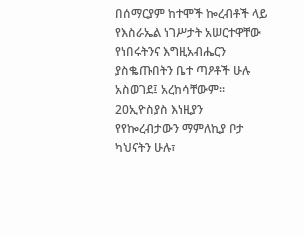በሰማርያም ከተሞች ኰረብቶች ላይ የእስራኤል ነገሥታት አሠርተዋቸው የነበሩትንና እግዚአብሔርን ያስቈጡበትን ቤተ ጣዖቶች ሁሉ አስወገደ፤ አረከሳቸውም። 20ኢዮስያስ እነዚያን የየኰረብታውን ማምለኪያ ቦታ ካህናትን ሁሉ፣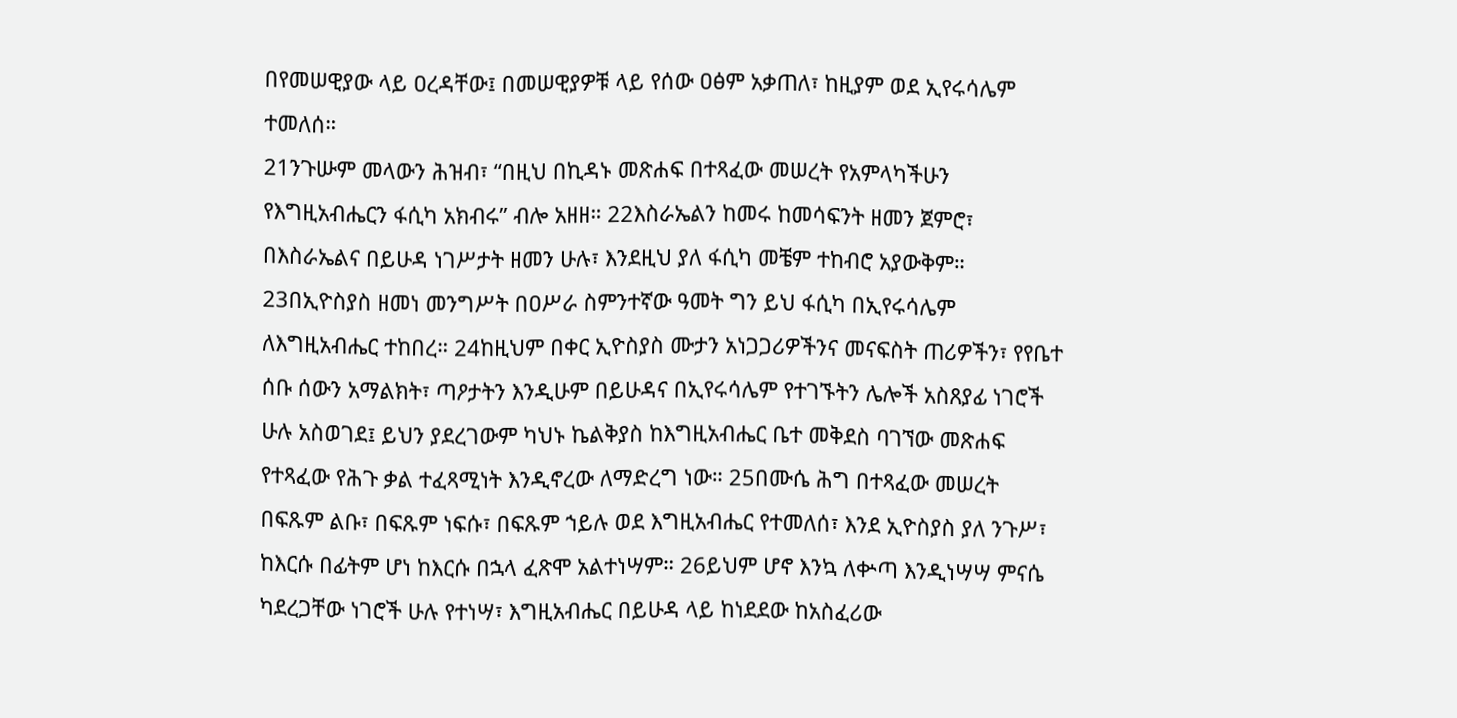በየመሠዊያው ላይ ዐረዳቸው፤ በመሠዊያዎቹ ላይ የሰው ዐፅም አቃጠለ፣ ከዚያም ወደ ኢየሩሳሌም ተመለሰ።
21ንጉሡም መላውን ሕዝብ፣ “በዚህ በኪዳኑ መጽሐፍ በተጻፈው መሠረት የአምላካችሁን የእግዚአብሔርን ፋሲካ አክብሩ” ብሎ አዘዘ። 22እስራኤልን ከመሩ ከመሳፍንት ዘመን ጀምሮ፣ በእስራኤልና በይሁዳ ነገሥታት ዘመን ሁሉ፣ እንደዚህ ያለ ፋሲካ መቼም ተከብሮ አያውቅም። 23በኢዮስያስ ዘመነ መንግሥት በዐሥራ ስምንተኛው ዓመት ግን ይህ ፋሲካ በኢየሩሳሌም ለእግዚአብሔር ተከበረ። 24ከዚህም በቀር ኢዮስያስ ሙታን አነጋጋሪዎችንና መናፍስት ጠሪዎችን፣ የየቤተ ሰቡ ሰውን አማልክት፣ ጣዖታትን እንዲሁም በይሁዳና በኢየሩሳሌም የተገኙትን ሌሎች አስጸያፊ ነገሮች ሁሉ አስወገደ፤ ይህን ያደረገውም ካህኑ ኬልቅያስ ከእግዚአብሔር ቤተ መቅደስ ባገኘው መጽሐፍ የተጻፈው የሕጉ ቃል ተፈጻሚነት እንዲኖረው ለማድረግ ነው። 25በሙሴ ሕግ በተጻፈው መሠረት በፍጹም ልቡ፣ በፍጹም ነፍሱ፣ በፍጹም ኀይሉ ወደ እግዚአብሔር የተመለሰ፣ እንደ ኢዮስያስ ያለ ንጉሥ፣ ከእርሱ በፊትም ሆነ ከእርሱ በኋላ ፈጽሞ አልተነሣም። 26ይህም ሆኖ እንኳ ለቍጣ እንዲነሣሣ ምናሴ ካደረጋቸው ነገሮች ሁሉ የተነሣ፣ እግዚአብሔር በይሁዳ ላይ ከነደደው ከአስፈሪው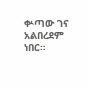ቍጣው ገና አልበረደም ነበር።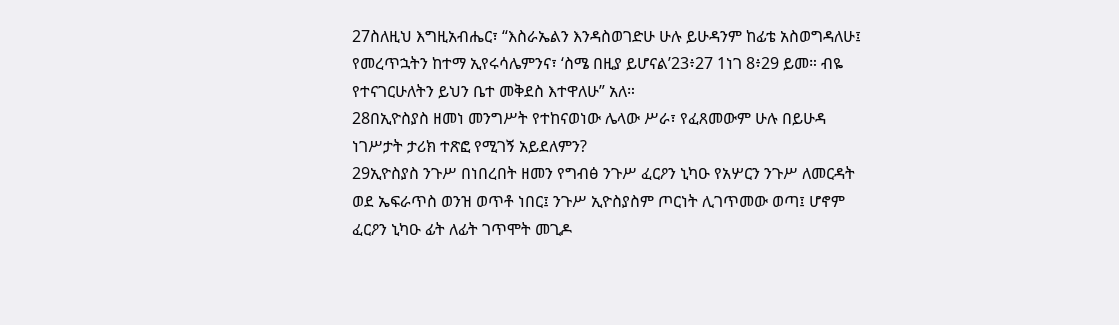27ስለዚህ እግዚአብሔር፣ “እስራኤልን እንዳስወገድሁ ሁሉ ይሁዳንም ከፊቴ አስወግዳለሁ፤ የመረጥኋትን ከተማ ኢየሩሳሌምንና፣ ‘ስሜ በዚያ ይሆናል’23፥27 1ነገ 8፥29 ይመ። ብዬ የተናገርሁለትን ይህን ቤተ መቅደስ እተዋለሁ” አለ።
28በኢዮስያስ ዘመነ መንግሥት የተከናወነው ሌላው ሥራ፣ የፈጸመውም ሁሉ በይሁዳ ነገሥታት ታሪክ ተጽፎ የሚገኝ አይደለምን?
29ኢዮስያስ ንጉሥ በነበረበት ዘመን የግብፅ ንጉሥ ፈርዖን ኒካዑ የአሦርን ንጉሥ ለመርዳት ወደ ኤፍራጥስ ወንዝ ወጥቶ ነበር፤ ንጉሥ ኢዮስያስም ጦርነት ሊገጥመው ወጣ፤ ሆኖም ፈርዖን ኒካዑ ፊት ለፊት ገጥሞት መጊዶ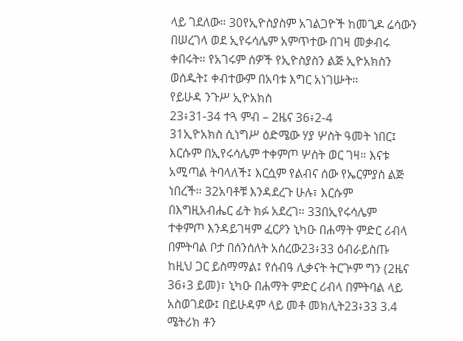ላይ ገደለው። 30የኢዮስያስም አገልጋዮች ከመጊዶ ሬሳውን በሠረገላ ወደ ኢየሩሳሌም አምጥተው በገዛ መቃብሩ ቀበሩት። የአገሩም ሰዎች የኢዮስያስን ልጅ ኢዮአክስን ወሰዱት፤ ቀብተውም በአባቱ እግር አነገሡት።
የይሁዳ ንጉሥ ኢዮአክስ
23፥31-34 ተጓ ምብ – 2ዜና 36፥2-4
31ኢዮአክስ ሲነግሥ ዕድሜው ሃያ ሦስት ዓመት ነበር፤ እርሱም በኢየሩሳሌም ተቀምጦ ሦስት ወር ገዛ። እናቱ አሚጣል ትባላለች፤ እርሷም የልብና ሰው የኤርምያስ ልጅ ነበረች። 32አባቶቹ እንዳደረጉ ሁሉ፣ እርሱም በእግዚአብሔር ፊት ክፉ አደረገ። 33በኢየሩሳሌም ተቀምጦ እንዳይገዛም ፈርዖን ኒካዑ በሐማት ምድር ሪብላ በምትባል ቦታ በሰንሰለት አሰረው23፥33 ዕብራይስጡ ከዚህ ጋር ይስማማል፤ የሰብዓ ሊቃናት ትርጕም ግን (2ዜና 36፥3 ይመ)፣ ኒካዑ በሐማት ምድር ሪብላ በምትባል ላይ አስወገደው፤ በይሁዳም ላይ መቶ መክሊት23፥33 3.4 ሜትሪክ ቶን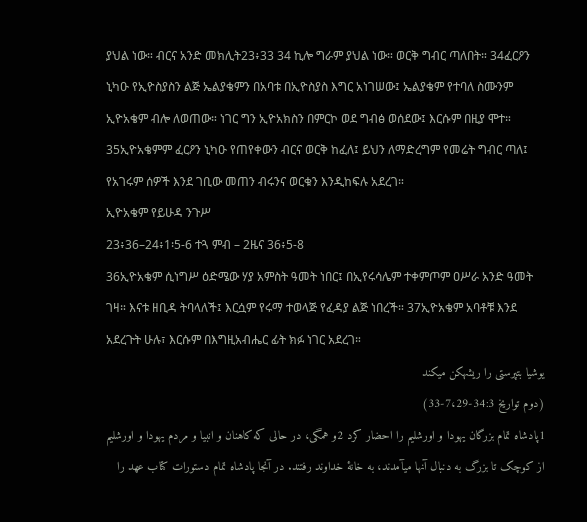ያህል ነው። ብርና አንድ መክሊት23፥33 34 ኪሎ ግራም ያህል ነው። ወርቅ ግብር ጣለበት። 34ፈርዖን ኒካዑ የኢዮስያስን ልጅ ኤልያቄምን በአባቱ በኢዮስያስ እግር አነገሠው፤ ኤልያቄም የተባለ ስሙንም ኢዮአቄም ብሎ ለወጠው። ነገር ግን ኢዮአክስን በምርኮ ወደ ግብፅ ወሰደው፤ እርሱም በዚያ ሞተ። 35ኢዮአቄምም ፈርዖን ኒካዑ የጠየቀውን ብርና ወርቅ ከፈለ፤ ይህን ለማድረግም የመሬት ግብር ጣለ፤ የአገሩም ሰዎች እንደ ገቢው መጠን ብሩንና ወርቁን እንዲከፍሉ አደረገ።
ኢዮአቄም የይሁዳ ንጉሥ
23፥36–24፥1፡5-6 ተጓ ምብ – 2ዜና 36፥5-8
36ኢዮአቄም ሲነግሥ ዕድሜው ሃያ አምስት ዓመት ነበር፤ በኢየሩሳሌም ተቀምጦም ዐሥራ አንድ ዓመት ገዛ። እናቱ ዘቢዳ ትባላለች፤ እርሷም የሩማ ተወላጅ የፈዳያ ልጅ ነበረች። 37ኢዮአቄም አባቶቹ እንደ አደረጉት ሁሉ፣ እርሱም በእግዚአብሔር ፊት ክፉ ነገር አደረገ።
يوشيا بتپرستی را ريشهكن میكند
(دوم تواريخ 34:3-7،29-33)
1پادشاه تمام بزرگان يهودا و اورشليم را احضار كرد 2و همگی، در حالی كه كاهنان و انبيا و مردم يهودا و اورشليم از كوچک تا بزرگ به دنبال آنها میآمدند، به خانهٔ خداوند رفتند. در آنجا پادشاه تمام دستورات كتاب عهد را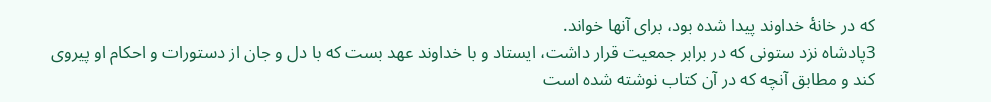كه در خانهٔ خداوند پيدا شده بود، برای آنها خواند.
3پادشاه نزد ستونی كه در برابر جمعيت قرار داشت، ايستاد و با خداوند عهد بست كه با دل و جان از دستورات و احكام او پيروی كند و مطابق آنچه كه در آن كتاب نوشته شده است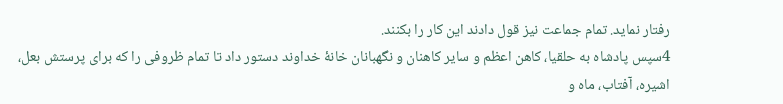رفتار نمايد. تمام جماعت نيز قول دادند اين كار را بكنند.
4سپس پادشاه به حلقيا، كاهن اعظم و ساير كاهنان و نگهبانان خانهٔ خداوند دستور داد تا تمام ظروفی را كه برای پرستش بعل، اشيره، آفتاب، ماه و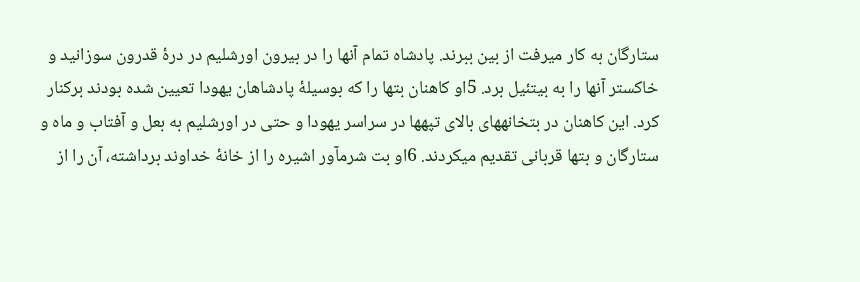ستارگان به کار میرفت از بين ببرند. پادشاه تمام آنها را در بيرون اورشليم در درهٔ قدرون سوزانيد و خاكستر آنها را به بيتئيل برد. 5او كاهنان بتها را كه بوسيلهٔ پادشاهان يهودا تعيين شده بودند بركنار كرد. اين كاهنان در بتخانههای بالای تپهها در سراسر يهودا و حتی در اورشليم به بعل و آفتاب و ماه و ستارگان و بتها قربانی تقديم میكردند. 6او بت شرمآور اشيره را از خانهٔ خداوند برداشته، آن را از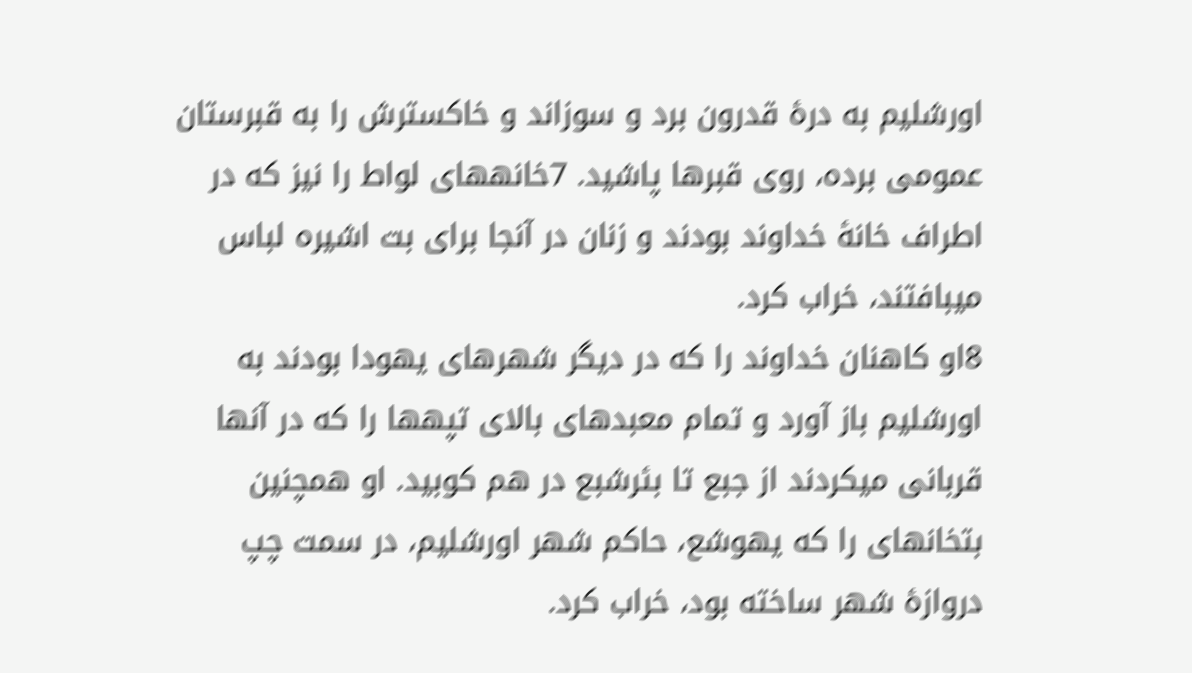اورشليم به درهٔ قدرون برد و سوزاند و خاكسترش را به قبرستان عمومی برده، روی قبرها پاشيد. 7خانههای لواط را نيز كه در اطراف خانهٔ خداوند بودند و زنان در آنجا برای بت اشيره لباس میبافتند، خراب كرد.
8او كاهنان خداوند را كه در ديگر شهرهای يهودا بودند به اورشليم باز آورد و تمام معبدهای بالای تپهها را كه در آنها قربانی میكردند از جبع تا بئرشبع در هم كوبيد. او همچنين بتخانهای را كه يهوشع، حاكم شهر اورشليم، در سمت چپ دروازهٔ شهر ساخته بود، خراب كرد.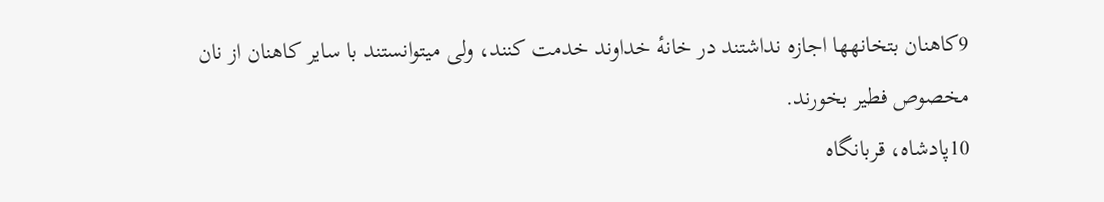9كاهنان بتخانهها اجازه نداشتند در خانهٔ خداوند خدمت كنند، ولی میتوانستند با ساير كاهنان از نان مخصوص فطير بخورند.
10پادشاه، قربانگاه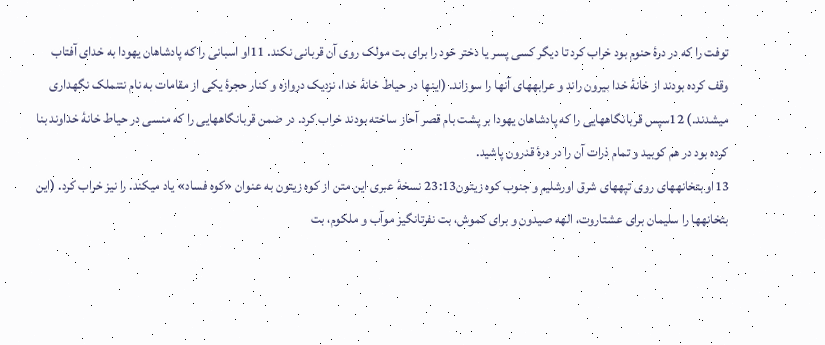توفت را كه در درهٔ حنوم بود خراب كرد تا ديگر كسی پسر يا دختر خود را برای بت مولک روی آن قربانی نكند. 11او اسبانی را كه پادشاهان يهودا به خدای آفتاب وقف كرده بودند از خانهٔ خدا بيرون راند و عرابههای آنها را سوزاند. (اينها در حياط خانهٔ خدا، نزديک دروازه و كنار حجرهٔ يكی از مقامات به نام نتنملک نگهداری میشدند.) 12سپس قربانگاههايی را كه پادشاهان يهودا بر پشت بام قصر آحاز ساخته بودند خراب كرد. در ضمن قربانگاههايی را كه منسی در حياط خانهٔ خداوند بنا كرده بود در هم كوبيد و تمام ذرات آن را در درهٔ قدرون پاشيد.
13او بتخانههای روی تپههای شرق اورشليم و جنوب كوه زيتون23:13 نسخهٔ عبری اين متن از کوه زيتون به عنوان «کوه فساد» ياد میکند. را نيز خراب كرد. (اين بتخانهها را سليمان برای عشتاروت، الهه صيدون و برای كموش، بت نفرتانگيز موآب و ملكوم، بت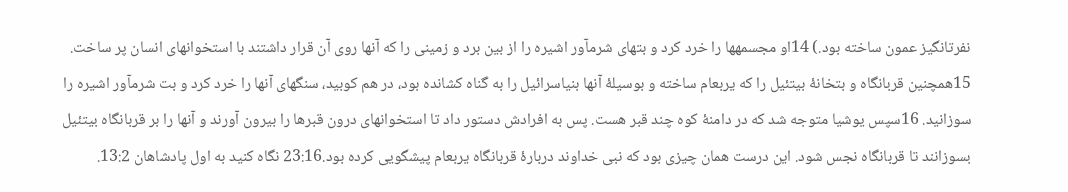نفرتانگيز عمون ساخته بود.) 14او مجسمهها را خرد كرد و بتهای شرمآور اشيره را از بين برد و زمينی را كه آنها روی آن قرار داشتند با استخوانهای انسان پر ساخت. 15همچنين قربانگاه و بتخانهٔ بيتئيل را كه يربعام ساخته و بوسيلهٔ آنها بنیاسرائيل را به گناه كشانده بود، در هم كوبيد، سنگهای آنها را خرد كرد و بت شرمآور اشيره را سوزانيد. 16سپس يوشيا متوجه شد كه در دامنهٔ كوه چند قبر هست. پس به افرادش دستور داد تا استخوانهای درون قبرها را بيرون آورند و آنها را بر قربانگاه بيتئيل بسوزانند تا قربانگاه نجس شود. اين درست همان چيزی بود كه نبی خداوند دربارهٔ قربانگاه يربعام پيشگويی كرده بود.23:16 نگاه کنيد به اول پادشاهان 13:2.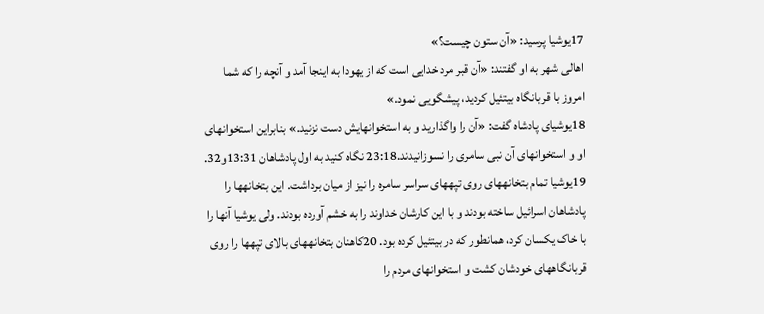17يوشيا پرسيد: «آن ستون چيست؟»
اهالی شهر به او گفتند: «آن قبر مرد خدايی است كه از يهودا به اينجا آمد و آنچه را كه شما امروز با قربانگاه بيتئيل كرديد، پيشگويی نمود.»
18يوشيای پادشاه گفت: «آن را واگذاريد و به استخوانهايش دست نزنيد.» بنابراين استخوانهای او و استخوانهای آن نبی سامری را نسوزانيدند.23:18 نگاه کنيد به اول پادشاهان 13:31و32.
19يوشيا تمام بتخانههای روی تپههای سراسر سامره را نيز از ميان برداشت. اين بتخانهها را پادشاهان اسرائيل ساخته بودند و با اين كارشان خداوند را به خشم آورده بودند. ولی يوشيا آنها را با خاک يكسان كرد، همانطور كه در بيتئيل كرده بود. 20كاهنان بتخانههای بالای تپهها را روی قربانگاههای خودشان كشت و استخوانهای مردم را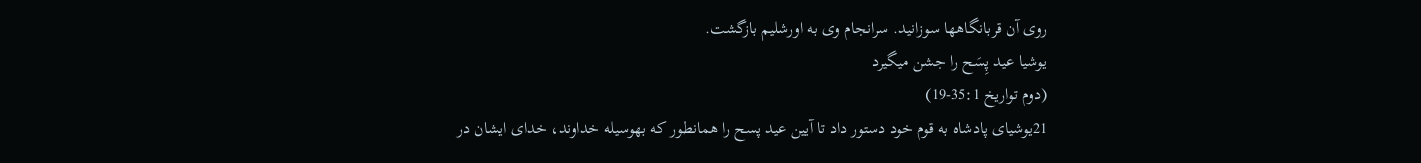روی آن قربانگاهها سوزانيد. سرانجام وی به اورشليم بازگشت.
يوشيا عيد پِسَح را جشن میگيرد
(دوم تواريخ 35:1-19)
21يوشيای پادشاه به قوم خود دستور داد تا آيين عيد پسح را همانطور كه بهوسیله خداوند، خدای ايشان در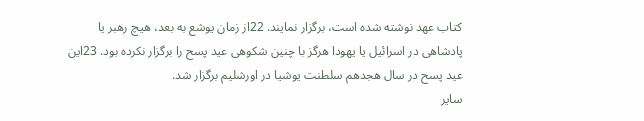كتاب عهد نوشته شده است، برگزار نمايند. 22از زمان يوشع به بعد، هيچ رهبر يا پادشاهی در اسرائيل يا يهودا هرگز با چنين شكوهی عيد پسح را برگزار نكرده بود. 23اين عيد پسح در سال هجدهم سلطنت يوشيا در اورشليم برگزار شد.
ساير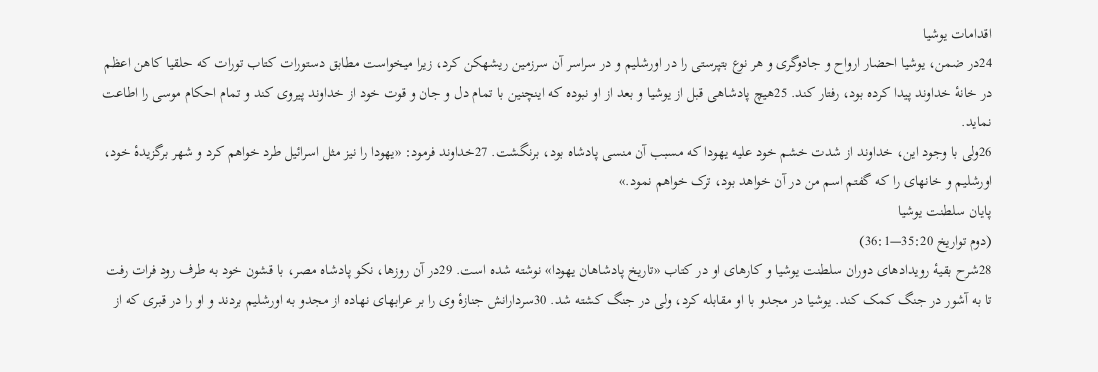اقدامات يوشيا
24در ضمن، يوشيا احضار ارواح و جادوگری و هر نوع بتپرستی را در اورشليم و در سراسر آن سرزمين ريشهكن كرد، زيرا میخواست مطابق دستورات كتاب تورات كه حلقيا كاهن اعظم در خانهٔ خداوند پيدا كرده بود، رفتار كند. 25هيچ پادشاهی قبل از يوشيا و بعد از او نبوده كه اينچنين با تمام دل و جان و قوت خود از خداوند پيروی كند و تمام احكام موسی را اطاعت نمايد.
26ولی با وجود اين، خداوند از شدت خشم خود عليه يهودا كه مسبب آن منسی پادشاه بود، برنگشت. 27خداوند فرمود: «يهودا را نيز مثل اسرائيل طرد خواهم كرد و شهر برگزيدهٔ خود، اورشليم و خانهای را كه گفتم اسم من در آن خواهد بود، ترک خواهم نمود.»
پايان سلطنت يوشيا
(دوم تواريخ 35:20—36:1)
28شرح بقيهٔ رويدادهای دوران سلطنت يوشيا و كارهای او در كتاب «تاريخ پادشاهان يهودا» نوشته شده است. 29در آن روزها، نكو پادشاه مصر، با قشون خود به طرف رود فرات رفت تا به آشور در جنگ كمک كند. يوشيا در مجدو با او مقابله كرد، ولی در جنگ كشته شد. 30سردارانش جنازهٔ وی را بر عرابهای نهاده از مجدو به اورشليم بردند و او را در قبری كه از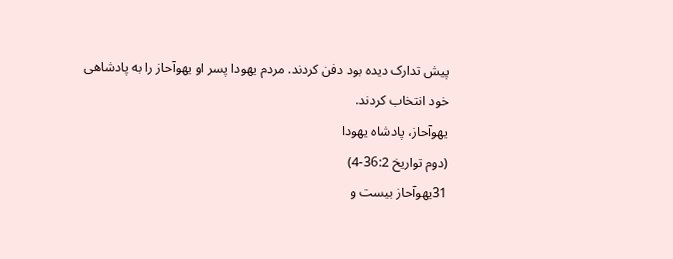پيش تدارک ديده بود دفن كردند. مردم يهودا پسر او يهوآحاز را به پادشاهی خود انتخاب كردند.
يهوآحاز، پادشاه يهودا
(دوم تواريخ 36:2-4)
31يهوآحاز بيست و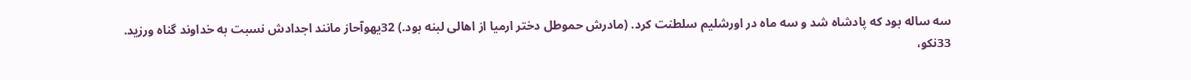سه ساله بود كه پادشاه شد و سه ماه در اورشليم سلطنت كرد. (مادرش حموطل دختر ارميا از اهالی لبنه بود.) 32يهوآحاز مانند اجدادش نسبت به خداوند گناه ورزيد.
33نكو،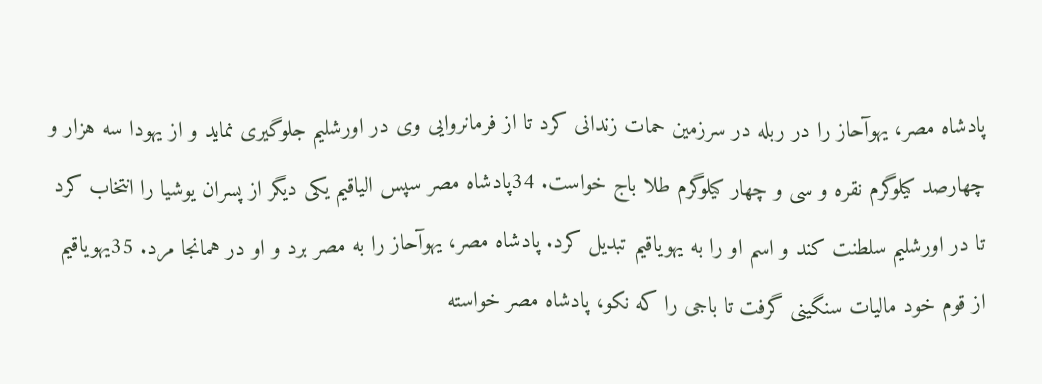پادشاه مصر، يهوآحاز را در ربله در سرزمين حمات زندانی كرد تا از فرمانروايی وی در اورشليم جلوگيری نمايد و از يهودا سه هزار و چهارصد كيلوگرم نقره و سی و چهار كيلوگرم طلا باج خواست. 34پادشاه مصر سپس الياقيم يكی ديگر از پسران يوشيا را انتخاب كرد تا در اورشليم سلطنت كند و اسم او را به يهوياقيم تبديل كرد. پادشاه مصر، يهوآحاز را به مصر برد و او در همانجا مرد. 35يهوياقيم از قوم خود ماليات سنگينی گرفت تا باجی را كه نكو، پادشاه مصر خواسته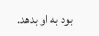بود به او بدهد.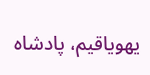يهوياقيم، پادشاه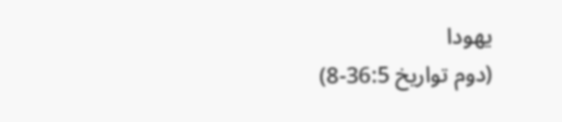يهودا
(دوم تواريخ 36:5-8)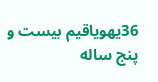36يهوياقيم بيست و پنج ساله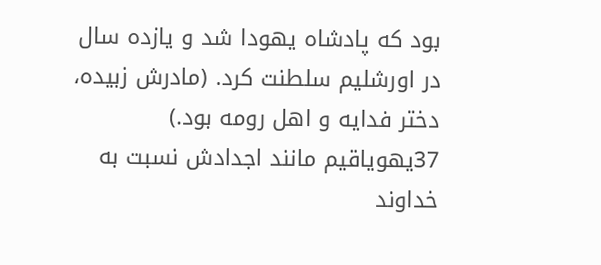بود كه پادشاه يهودا شد و يازده سال در اورشليم سلطنت كرد. (مادرش زبيده، دختر فدايه و اهل رومه بود.) 37يهوياقيم مانند اجدادش نسبت به خداوند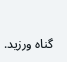گناه ورزيد.